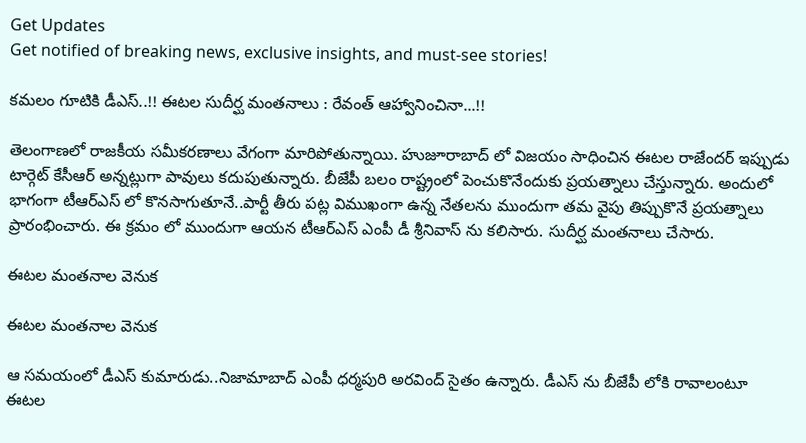Get Updates
Get notified of breaking news, exclusive insights, and must-see stories!

కమలం గూటికి డీఎస్..!! ఈటల సుదీర్ఘ మంతనాలు : రేవంత్ ఆహ్వానించినా...!!

తెలంగాణలో రాజకీయ సమీకరణాలు వేగంగా మారిపోతున్నాయి. హుజూరాబాద్ లో విజయం సాధించిన ఈటల రాజేందర్ ఇప్పుడు టార్గెట్ కేసీఆర్ అన్నట్లుగా పావులు కదుపుతున్నారు. బీజేపీ బలం రాష్ట్రంలో పెంచుకొనేందుకు ప్రయత్నాలు చేస్తున్నారు. అందులో భాగంగా టీఆర్ఎస్ లో కొనసాగుతూనే..పార్టీ తీరు పట్ల విముఖంగా ఉన్న నేతలను ముందుగా తమ వైపు తిప్పుకొనే ప్రయత్నాలు ప్రారంభించారు. ఈ క్రమం లో ముందుగా ఆయన టీఆర్ఎస్ ఎంపీ డీ శ్రీనివాస్ ను కలిసారు. సుదీర్ఘ మంతనాలు చేసారు.

ఈటల మంతనాల వెనుక

ఈటల మంతనాల వెనుక

ఆ సమయంలో డీఎస్ కుమారుడు..నిజామాబాద్ ఎంపీ ధర్మపురి అరవింద్ సైతం ఉన్నారు. డీఎస్ ను బీజేపీ లోకి రావాలంటూ ఈటల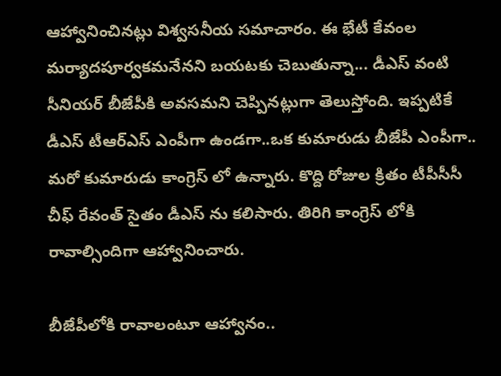ఆహ్వానించినట్లు విశ్వసనీయ సమాచారం. ఈ భేటీ కేవంల మర్యాదపూర్వకమనేనని బయటకు చెబుతున్నా... డీఎస్ వంటి సీనియర్ బీజేపీకి అవసమని చెప్పినట్లుగా తెలుస్తోంది. ఇప్పటికే డీఎస్ టీఆర్ఎస్ ఎంపీగా ఉండగా..ఒక కుమారుడు బీజేపీ ఎంపీగా.. మరో కుమారుడు కాంగ్రెస్ లో ఉన్నారు. కొద్ది రోజుల క్రితం టీపీసీసీ చీఫ్ రేవంత్ సైతం డీఎస్ ను కలిసారు. తిరిగి కాంగ్రెస్ లోకి రావాల్సిందిగా ఆహ్వానించారు.

బీజేపీలోకి రావాలంటూ ఆహ్వానం..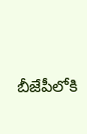బీజేపీలోకి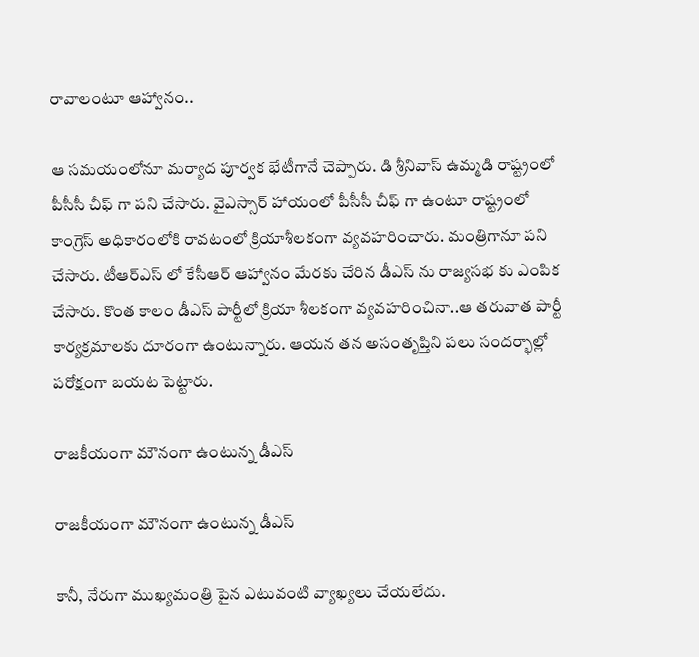రావాలంటూ ఆహ్వానం..

ఆ సమయంలోనూ మర్యాద పూర్వక భేటీగానే చెప్పారు. డి శ్రీనివాస్ ఉమ్మడి రాష్ట్రంలో పీసీసీ చీఫ్ గా పని చేసారు. వైఎస్సార్ హాయంలో పీసీసీ చీఫ్ గా ఉంటూ రాష్ట్రంలో కాంగ్రెస్ అధికారంలోకి రావటంలో క్రియాశీలకంగా వ్యవహరించారు. మంత్రిగానూ పని చేసారు. టీఆర్ఎస్ లో కేసీఆర్ ఆహ్వానం మేరకు చేరిన డీఎస్ ను రాజ్యసభ కు ఎంపిక చేసారు. కొంత కాలం డీఎస్ పార్టీలో క్రియా శీలకంగా వ్యవహరించినా..ఆ తరువాత పార్టీ కార్యక్రమాలకు దూరంగా ఉంటున్నారు. ఆయన తన అసంతృప్తిని పలు సందర్భాల్లో పరోక్షంగా బయట పెట్టారు.

రాజకీయంగా మౌనంగా ఉంటున్న డీఎస్

రాజకీయంగా మౌనంగా ఉంటున్న డీఎస్

కానీ, నేరుగా ముఖ్యమంత్రి పైన ఎటువంటి వ్యాఖ్యలు చేయలేదు.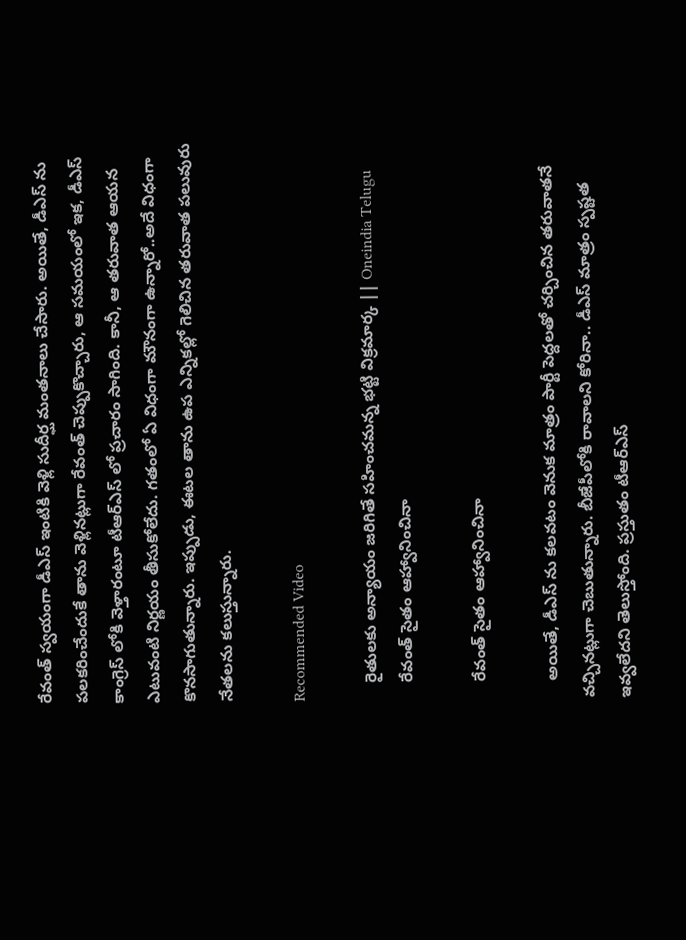రేవంత్ స్వయంగా డీఎస్ ఇంటికి వెళ్లి సుదీర్ఘ మంతనాలు చేసారు. అయితే, డీఎస్ ను పలకరించేందుకే తాను వెళ్లినట్లుగా రేవంత్ చెప్పుకొచ్చారు, ఆ సమయంలో ఇక, డీఎస్ కాంగ్రెస్ లోకి వెళ్తారంటూ టీఆర్ఎస్ లో ప్రచారం సాగింది. కానీ, ఆ తరువాత ఆయన ఎటువంటి నిర్ణయం తీసుకోలేదు. గతంలో ఏ విధంగా మౌనంగా ఉన్నారో..అదే విధంగా కొనసాగుతున్నారు. ఇప్పుడు, ఈటల తాను ఉప ఎన్నికల్లో గెలిచిన తరువాత పలువురు నేతలను కలుస్తున్నారు.

Recommended Video

    రైతులకు అన్యాయం జరిగితే సహించమన్న భట్టి విక్రమార్క || Oneindia Telugu
    రేవంత్ సైతం ఆహ్వానించినా

    రేవంత్ సైతం ఆహ్వానించినా

    అయితే, డీఎస్ ను కలవటం వెనుక మాత్రం పార్టీ పెద్దలతో చర్చించిన తరువాతనే వచ్చినట్లుగా చెబుతున్నారు. బీజేపీలోకి రావాలని కోరినా.. డీఎస్ మాత్రం స్పష్టత ఇవ్వలేదని తెలుస్తోంది. ప్రస్తుతం టీఆర్ఎస్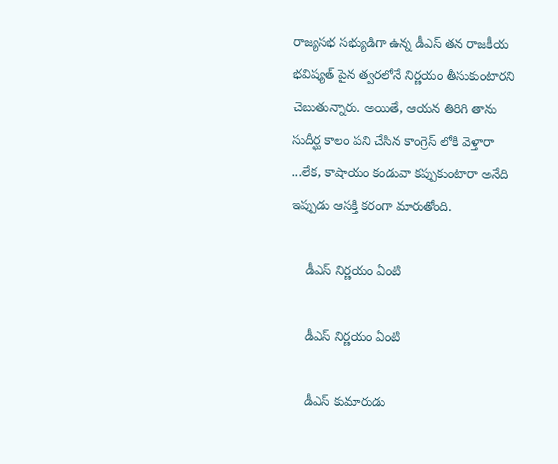రాజ్యసభ సభ్యుడిగా ఉన్న డీఎస్ తన రాజకీయ భవిష్యత్ పైన త్వరలోనే నిర్ణయం తీసుకుంటారని చెబుతున్నారు. అయితే, ఆయన తిరిగి తాను సుదీర్ఘ కాలం పని చేసిన కాంగ్రెస్ లోకి వెళ్తారా ...లేక, కాషాయం కండువా కప్పుకుంటారా అనేది ఇప్పుడు ఆసక్తి కరంగా మారుతోంది.

    డీఎస్ నిర్ణయం ఏంటి

    డీఎస్ నిర్ణయం ఏంటి

    డీఎస్ కుమారుడు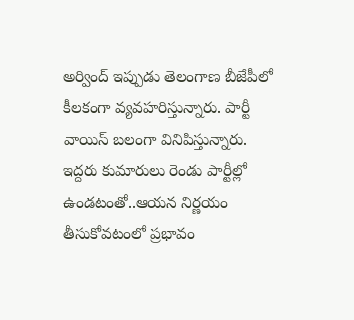అర్వింద్ ఇప్పుడు తెలంగాణ బీజేపీలో కీలకంగా వ్యవహరిస్తున్నారు. పార్టీ వాయిస్ బలంగా వినిపిస్తున్నారు. ఇద్దరు కుమారులు రెండు పార్టీల్లో ఉండటంతో..ఆయన నిర్ణయం తీసుకోవటంలో ప్రభావం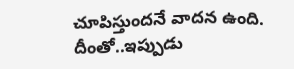చూపిస్తుందనే వాదన ఉంది. దీంతో..ఇప్పుడు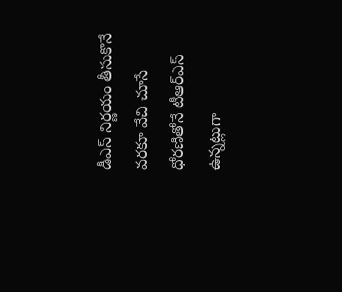డీఎస్ నిర్ణయం తీసుకొనే వరకూ వేచి చూసే ధోరణితోనే టీఆర్ఎస్ ఉన్నట్లుగా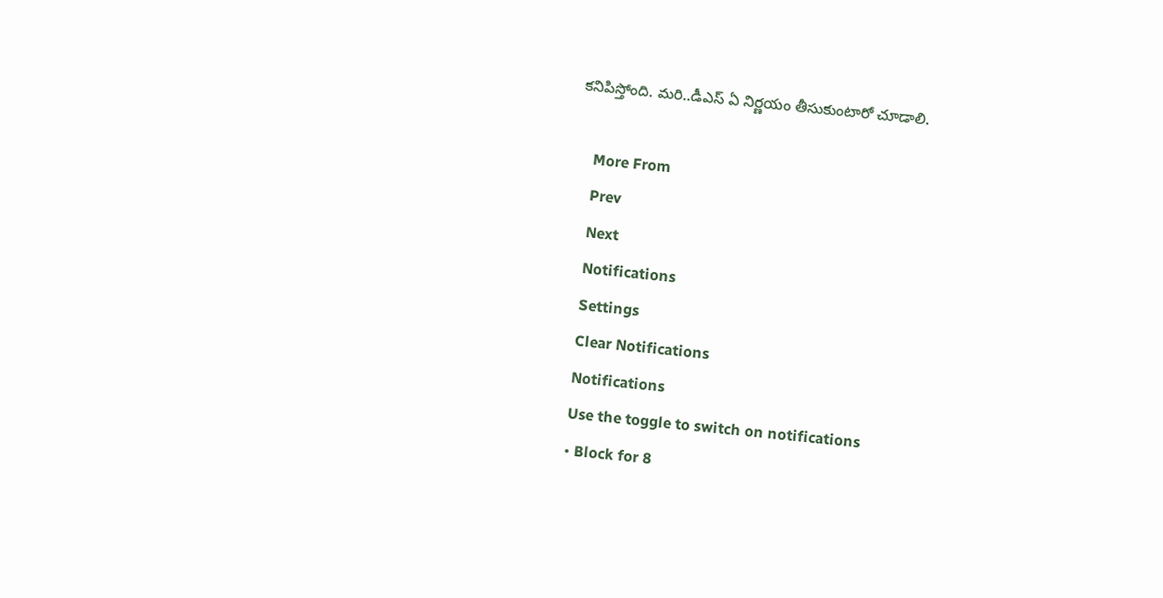కనిపిస్తోంది. మరి..డీఎస్ ఏ నిర్ణయం తీసుకుంటారో చూడాలి.

    More From
    Prev
    Next
    Notifications
    Settings
    Clear Notifications
    Notifications
    Use the toggle to switch on notifications
    • Block for 8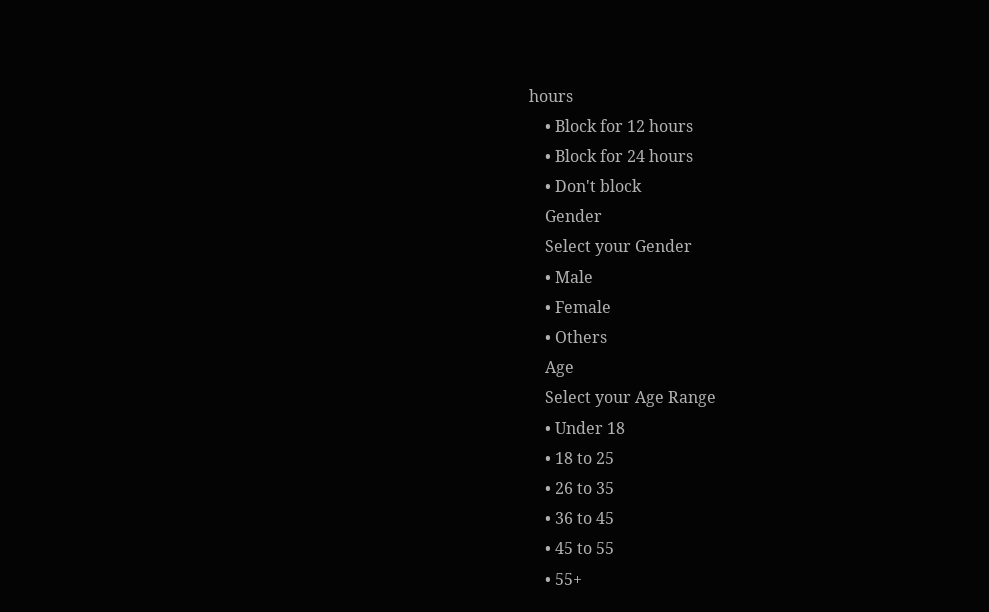hours
    • Block for 12 hours
    • Block for 24 hours
    • Don't block
    Gender
    Select your Gender
    • Male
    • Female
    • Others
    Age
    Select your Age Range
    • Under 18
    • 18 to 25
    • 26 to 35
    • 36 to 45
    • 45 to 55
    • 55+